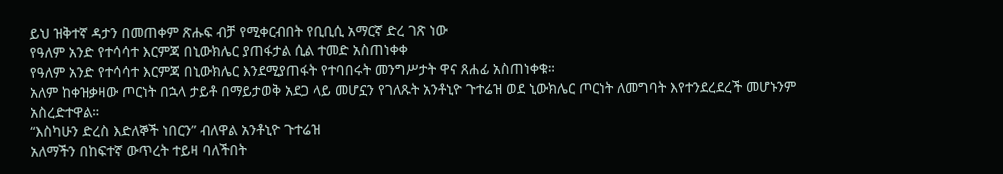ይህ ዝቅተኛ ዳታን በመጠቀም ጽሑፍ ብቻ የሚቀርብበት የቢቢሲ አማርኛ ድረ ገጽ ነው
የዓለም አንድ የተሳሳተ እርምጃ በኒውክሌር ያጠፋታል ሲል ተመድ አስጠነቀቀ
የዓለም አንድ የተሳሳተ እርምጃ በኒውክሌር እንደሚያጠፋት የተባበሩት መንግሥታት ዋና ጸሐፊ አስጠነቀቁ።
አለም ከቀዝቃዛው ጦርነት በኋላ ታይቶ በማይታወቅ አደጋ ላይ መሆኗን የገለጹት አንቶኒዮ ጉተሬዝ ወደ ኒውክሌር ጦርነት ለመግባት እየተንደረደረች መሆኑንም አስረድተዋል።
“እስካሁን ድረስ እድለኞች ነበርን” ብለዋል አንቶኒዮ ጉተሬዝ
አለማችን በከፍተኛ ውጥረት ተይዛ ባለችበት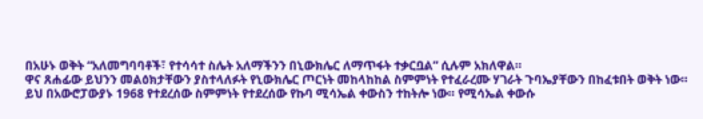በአሁኑ ወቅት “አለመግባባቶች፣ የተሳሳተ ስሌት አለማችንን በኒውክሌር ለማጥፋት ተቃርቧል” ሲሉም አክለዋል።
ዋና ጸሐፊው ይህንን መልዕክታቸውን ያስተላለፉት የኒውክሌር ጦርነት መከላከከል ስምምነት የተፈራረሙ ሃገራት ጉባኤያቸውን በከፈቱበት ወቅት ነው።
ይህ በአውሮፓውያኑ 1968 የተደረሰው ስምምነት የተደረሰው የኩባ ሚሳኤል ቀውስን ተከትሎ ነው። የሚሳኤል ቀውሱ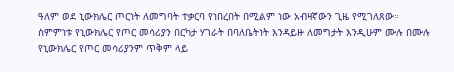ዓለም ወደ ኒውክሌር ጦርነት ለመግባት ተቃርባ የነበረበት በሚልም ነው አብዛኛውን ጊዜ የሚገለጸው።
ስምምነቱ የኒውክሌር የጦር መሳሪያን በርካታ ሃገራት በባለቤትነት እንዳይዙ ለመግታት እንዲሁም ሙሉ በሙሉ የኒውክሌር የጦር መሳሪያንም ጥቅም ላይ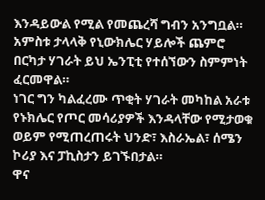እንዳይውል የሚል የመጨረሻ ግብን አንግቧል።
አምስቱ ታላላቅ የኒውክሌር ሃይሎች ጨምሮ በርካታ ሃገራት ይህ ኤንፒቲ የተሰኘውን ስምምነት ፈርመዋል።
ነገር ግን ካልፈረሙ ጥቂት ሃገራት መካከል አራቱ የኑክሌር የጦር መሳሪያዎች እንዳላቸው የሚታወቁ ወይም የሚጠረጠሩት ህንድ፣ እስራኤል፣ ሰሜን ኮሪያ እና ፓኪስታን ይገኙበታል።
ዋና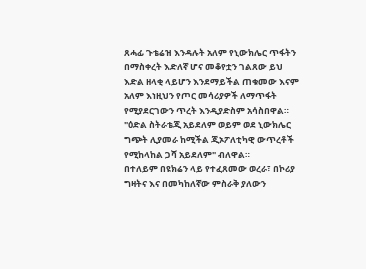ጸሓፊ ጉቴሬዝ እንዳሉት አለም የኒውክሌር ጥፋትን በማስቀረት እድለኛ ሆና መቆየቷን ገልጸው ይህ እድል ዘላቂ ላይሆን እንደማይችል ጠቁመው እናም አለም እነዚህን የጦር መሳሪያዎች ለማጥፋት የሚያደርገውን ጥረት እንዲያድስም አሳስበዋል።
"ዕድል ስትራቴጂ አይደለም ወይም ወደ ኒውክሌር ግጭት ሊያመራ ከሚችል ጂኦፖለቲካዊ ውጥረቶች የሚከላከል ጋሻ አይደለም" ብለዋል።
በተለይም በዩክሬን ላይ የተፈጸመው ወረራ፣ በኮሪያ ግዛትና እና በመካከለኛው ምስራቅ ያለውን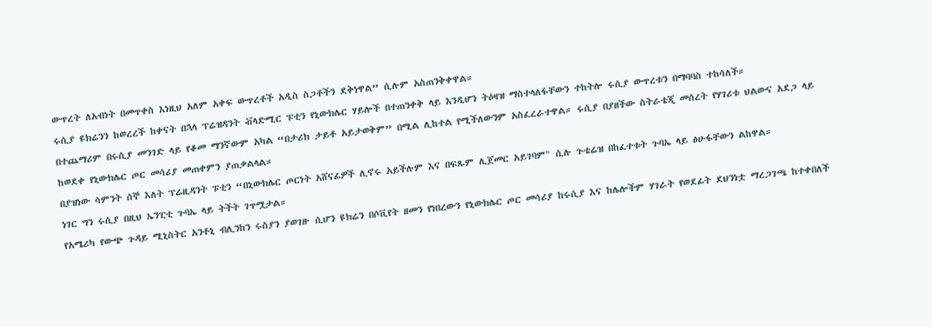ውጥረት ለአብነት በመጥቀስ እነዚህ አለም አቀፍ ውጥረቶች አዲስ ስጋቶችን ደቅነዋል” ሲሉም አስጠንቅቀዋል።
ሩሲያ ዩክሬንን ከወረረች ከቀናት በኋላ ፕሬዝዳንት ቭላድሚር ፑቲን የኒውክሌር ሃይሎች በተጠንቀቅ ላይ እንዲሆን ትዕዛዝ ማስተላለፋቸውን ተከትሎ ሩሲያ ውጥረቱን በማባባስ ተከሳለች።
በተጨማሪም በሩሲያ መንገድ ላይ የቆመ ማንኛውም አካል “በታሪክ ታይቶ አይታወቅም” በሚል ሊከተል የሚችለውንም አስፈረራተዋል። ሩሲያ በያዘችው ስትራቴጂ መሰረት የሃገሪቱ ህልውና አደጋ ላይ ከወደቀ የኒውክሌር ጦር መሳሪያ መጠቀምን ያጠቃልላል።
በያዝነው ሳምንት ሰኞ እለት ፕሬዚዳንት ፑቲን “በኒውክሌር ጦርነት አሸናፊዎች ሊኖሩ አይችሉም እና በፍጹም ሊጀመር አይገባም" ሲሉ ጉቴሬዝ በከፈተቱት ጉባኤ ላይ ፅሁፋቸውን ልከዋል።
ነገር ግን ሩሲያ በዚህ ኤንፒቲ ጉባኤ ላይ ትችት ገጥሟታል።
የአሜሪካ የውጭ ጉዳይ ሚኒስትር አንቶኒ ብሊንከን ሩስያን ያወገዙ ሲሆን ዩክሬን በሶቪየት ዘመን የነበረውን የኒውክሌር ጦር መሳሪያ ከሩሲያ እና ከሌሎችም ሃገራት የወደፊት ደህንነቷ ማረጋገጫ ከተቀበለች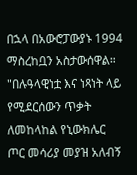በኋላ በአውሮፓውያኑ 1994 ማስረከቧን አስታውሰዋል።
"በሉዓላዊነቷ እና ነጻነት ላይ የሚደርሰውን ጥቃት ለመከላከል የኒውክሌር ጦር መሳሪያ መያዝ አለብኝ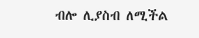ብሎ ሊያስብ ለሚችል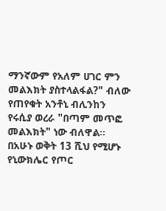ማንኛውም የአለም ሀገር ምን መልእክት ያስተላልፋል?" ብለው የጠየቁት አንቶኒ ብሊንከን የሩሲያ ወረራ "በጣም መጥፎ መልእክት" ነው ብለዋል።
በአሁኑ ወቅት 13 ሺህ የሚሆኑ የኒውክሌር የጦር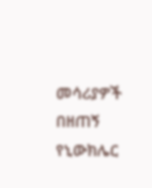መሳሪያዎች በዘጠኝ የኒውክሌር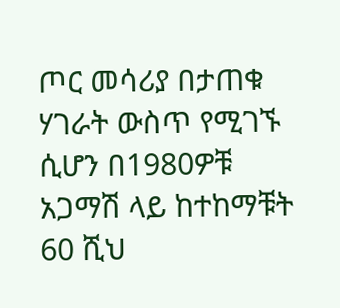ጦር መሳሪያ በታጠቁ ሃገራት ውስጥ የሚገኙ ሲሆን በ1980ዎቹ አጋማሽ ላይ ከተከማቹት 60 ሺህ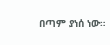በጣም ያነሰ ነው።